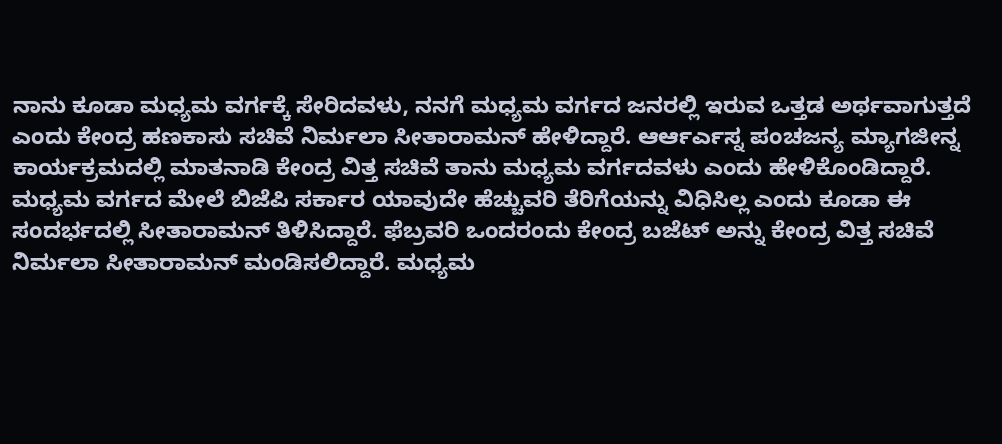ನಾನು ಕೂಡಾ ಮಧ್ಯಮ ವರ್ಗಕ್ಕೆ ಸೇರಿದವಳು, ನನಗೆ ಮಧ್ಯಮ ವರ್ಗದ ಜನರಲ್ಲಿ ಇರುವ ಒತ್ತಡ ಅರ್ಥವಾಗುತ್ತದೆ ಎಂದು ಕೇಂದ್ರ ಹಣಕಾಸು ಸಚಿವೆ ನಿರ್ಮಲಾ ಸೀತಾರಾಮನ್ ಹೇಳಿದ್ದಾರೆ. ಆರ್ಆರ್ಎಸ್ನ ಪಂಚಜನ್ಯ ಮ್ಯಾಗಜೀನ್ನ ಕಾರ್ಯಕ್ರಮದಲ್ಲಿ ಮಾತನಾಡಿ ಕೇಂದ್ರ ವಿತ್ತ ಸಚಿವೆ ತಾನು ಮಧ್ಯಮ ವರ್ಗದವಳು ಎಂದು ಹೇಳಿಕೊಂಡಿದ್ದಾರೆ.
ಮಧ್ಯಮ ವರ್ಗದ ಮೇಲೆ ಬಿಜೆಪಿ ಸರ್ಕಾರ ಯಾವುದೇ ಹೆಚ್ಚುವರಿ ತೆರಿಗೆಯನ್ನು ವಿಧಿಸಿಲ್ಲ ಎಂದು ಕೂಡಾ ಈ ಸಂದರ್ಭದಲ್ಲಿ ಸೀತಾರಾಮನ್ ತಿಳಿಸಿದ್ದಾರೆ. ಫೆಬ್ರವರಿ ಒಂದರಂದು ಕೇಂದ್ರ ಬಜೆಟ್ ಅನ್ನು ಕೇಂದ್ರ ವಿತ್ತ ಸಚಿವೆ ನಿರ್ಮಲಾ ಸೀತಾರಾಮನ್ ಮಂಡಿಸಲಿದ್ದಾರೆ. ಮಧ್ಯಮ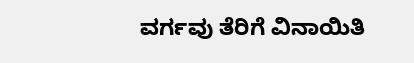ವರ್ಗವು ತೆರಿಗೆ ವಿನಾಯಿತಿ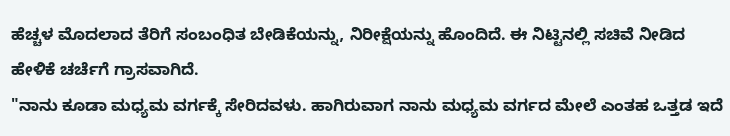ಹೆಚ್ಚಳ ಮೊದಲಾದ ತೆರಿಗೆ ಸಂಬಂಧಿತ ಬೇಡಿಕೆಯನ್ನು, ನಿರೀಕ್ಷೆಯನ್ನು ಹೊಂದಿದೆ. ಈ ನಿಟ್ಟಿನಲ್ಲಿ ಸಚಿವೆ ನೀಡಿದ ಹೇಳಿಕೆ ಚರ್ಚೆಗೆ ಗ್ರಾಸವಾಗಿದೆ.
"ನಾನು ಕೂಡಾ ಮಧ್ಯಮ ವರ್ಗಕ್ಕೆ ಸೇರಿದವಳು. ಹಾಗಿರುವಾಗ ನಾನು ಮಧ್ಯಮ ವರ್ಗದ ಮೇಲೆ ಎಂತಹ ಒತ್ತಡ ಇದೆ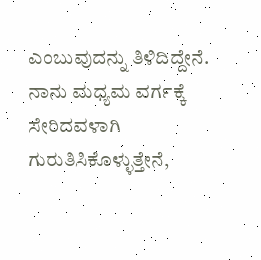ಎಂಬುವುದನ್ನು ತಿಳಿದಿದ್ದೇನೆ. ನಾನು ಮಧ್ಯಮ ವರ್ಗಕ್ಕೆ ಸೇರಿದವಳಾಗಿ ಗುರುತಿಸಿಕೊಳ್ಳುತ್ತೇನೆ,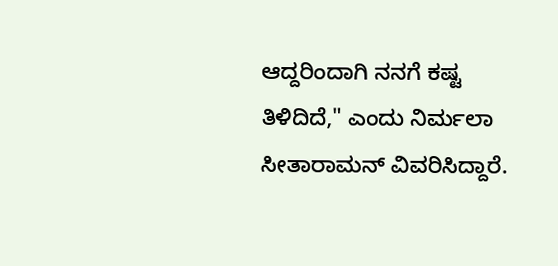ಆದ್ದರಿಂದಾಗಿ ನನಗೆ ಕಷ್ಟ ತಿಳಿದಿದೆ," ಎಂದು ನಿರ್ಮಲಾ ಸೀತಾರಾಮನ್ ವಿವರಿಸಿದ್ದಾರೆ.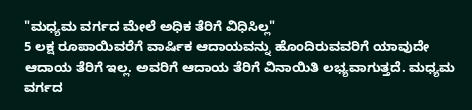"ಮಧ್ಯಮ ವರ್ಗದ ಮೇಲೆ ಅಧಿಕ ತೆರಿಗೆ ವಿಧಿಸಿಲ್ಲ"
5 ಲಕ್ಷ ರೂಪಾಯಿವರೆಗೆ ವಾರ್ಷಿಕ ಆದಾಯವನ್ನು ಹೊಂದಿರುವವರಿಗೆ ಯಾವುದೇ ಆದಾಯ ತೆರಿಗೆ ಇಲ್ಲ. ಅವರಿಗೆ ಆದಾಯ ತೆರಿಗೆ ವಿನಾಯಿತಿ ಲಭ್ಯವಾಗುತ್ತದೆ. ಮಧ್ಯಮ ವರ್ಗದ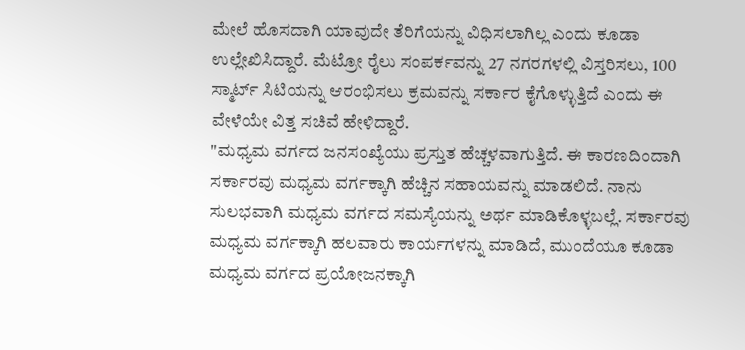ಮೇಲೆ ಹೊಸದಾಗಿ ಯಾವುದೇ ತೆರಿಗೆಯನ್ನು ವಿಧಿಸಲಾಗಿಲ್ಲ ಎಂದು ಕೂಡಾ ಉಲ್ಲೇಖಿಸಿದ್ದಾರೆ. ಮೆಟ್ರೋ ರೈಲು ಸಂಪರ್ಕವನ್ನು 27 ನಗರಗಳಲ್ಲಿ ವಿಸ್ತರಿಸಲು, 100 ಸ್ಮಾರ್ಟ್ ಸಿಟಿಯನ್ನು ಆರಂಭಿಸಲು ಕ್ರಮವನ್ನು ಸರ್ಕಾರ ಕೈಗೊಳ್ಳುತ್ತಿದೆ ಎಂದು ಈ ವೇಳೆಯೇ ವಿತ್ತ ಸಚಿವೆ ಹೇಳಿದ್ದಾರೆ.
"ಮಧ್ಯಮ ವರ್ಗದ ಜನಸಂಖ್ಯೆಯು ಪ್ರಸ್ತುತ ಹೆಚ್ಚಳವಾಗುತ್ತಿದೆ. ಈ ಕಾರಣದಿಂದಾಗಿ ಸರ್ಕಾರವು ಮಧ್ಯಮ ವರ್ಗಕ್ಕಾಗಿ ಹೆಚ್ಚಿನ ಸಹಾಯವನ್ನು ಮಾಡಲಿದೆ. ನಾನು ಸುಲಭವಾಗಿ ಮಧ್ಯಮ ವರ್ಗದ ಸಮಸ್ಯೆಯನ್ನು ಅರ್ಥ ಮಾಡಿಕೊಳ್ಳಬಲ್ಲೆ. ಸರ್ಕಾರವು ಮಧ್ಯಮ ವರ್ಗಕ್ಕಾಗಿ ಹಲವಾರು ಕಾರ್ಯಗಳನ್ನು ಮಾಡಿದೆ, ಮುಂದೆಯೂ ಕೂಡಾ ಮಧ್ಯಮ ವರ್ಗದ ಪ್ರಯೋಜನಕ್ಕಾಗಿ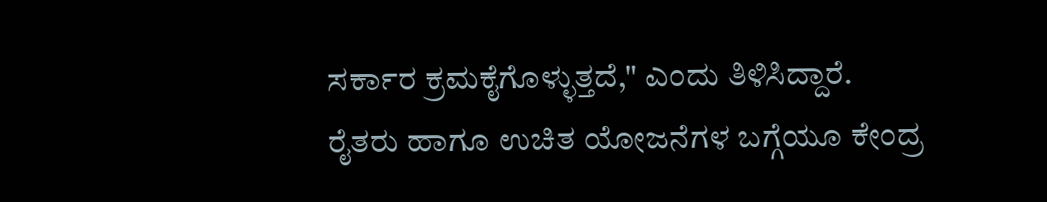ಸರ್ಕಾರ ಕ್ರಮಕೈಗೊಳ್ಳುತ್ತದೆ," ಎಂದು ತಿಳಿಸಿದ್ದಾರೆ.
ರೈತರು ಹಾಗೂ ಉಚಿತ ಯೋಜನೆಗಳ ಬಗ್ಗೆಯೂ ಕೇಂದ್ರ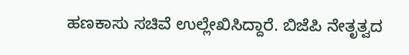ಹಣಕಾಸು ಸಚಿವೆ ಉಲ್ಲೇಖಿಸಿದ್ದಾರೆ. ಬಿಜೆಪಿ ನೇತೃತ್ವದ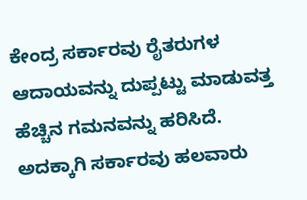ಕೇಂದ್ರ ಸರ್ಕಾರವು ರೈತರುಗಳ ಆದಾಯವನ್ನು ದುಪ್ಪಟ್ಟು ಮಾಡುವತ್ತ ಹೆಚ್ಚಿನ ಗಮನವನ್ನು ಹರಿಸಿದೆ. ಅದಕ್ಕಾಗಿ ಸರ್ಕಾರವು ಹಲವಾರು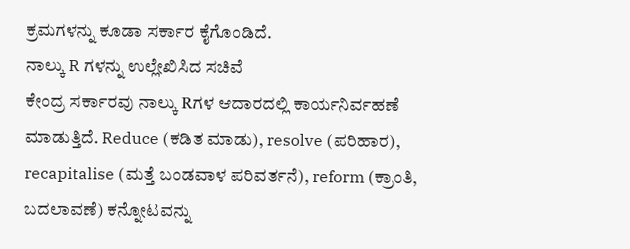ಕ್ರಮಗಳನ್ನು ಕೂಡಾ ಸರ್ಕಾರ ಕೈಗೊಂಡಿದೆ.
ನಾಲ್ಕು R ಗಳನ್ನು ಉಲ್ಲೇಖಿಸಿದ ಸಚಿವೆ
ಕೇಂದ್ರ ಸರ್ಕಾರವು ನಾಲ್ಕು Rಗಳ ಆದಾರದಲ್ಲಿ ಕಾರ್ಯನಿರ್ವಹಣೆ ಮಾಡುತ್ತಿದೆ. Reduce (ಕಡಿತ ಮಾಡು), resolve (ಪರಿಹಾರ), recapitalise (ಮತ್ತೆ ಬಂಡವಾಳ ಪರಿವರ್ತನೆ), reform (ಕ್ರಾಂತಿ, ಬದಲಾವಣೆ) ಕನ್ನೋಟವನ್ನು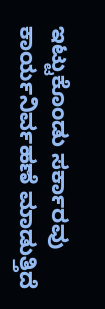ಇಟ್ಟುಕೊಂಡು ಸರ್ಕಾರವು ಕಾರ್ಯನಿರ್ವಹಣೆ ಮಾಡುತ್ತಿದೆ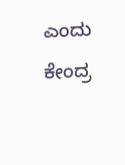ಎಂದು ಕೇಂದ್ರ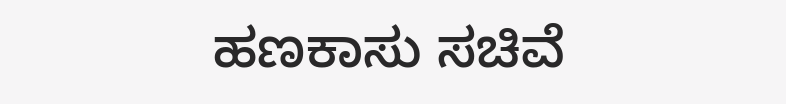ಹಣಕಾಸು ಸಚಿವೆ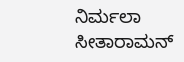ನಿರ್ಮಲಾ ಸೀತಾರಾಮನ್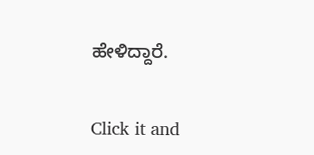ಹೇಳಿದ್ದಾರೆ.


Click it and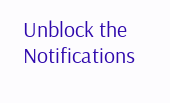Unblock the Notifications